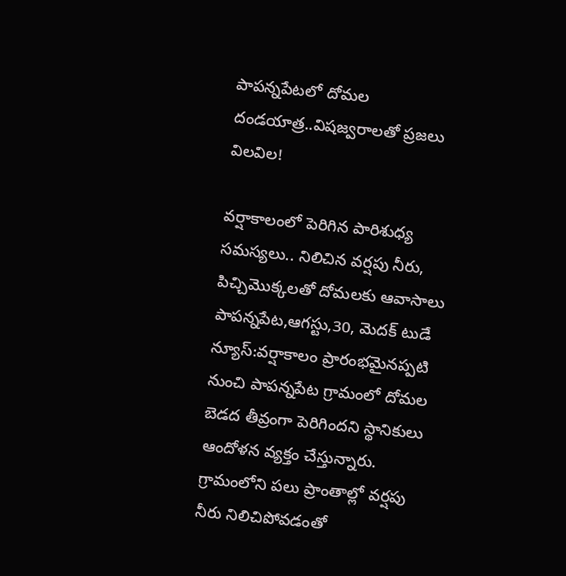పాపన్నపేటలో దోమల దండయాత్ర..విషజ్వరాలతో ప్రజలు విలవిల!

వర్షాకాలంలో పెరిగిన పారిశుధ్య సమస్యలు.. నిలిచిన వర్షపు నీరు, పిచ్చిమొక్కలతో దోమలకు ఆవాసాలు పాపన్నపేట,ఆగస్టు,30, మెదక్ టుడే న్యూస్:వర్షాకాలం ప్రారంభమైనప్పటి నుంచి పాపన్నపేట గ్రామంలో దోమల బెడద తీవ్రంగా పెరిగిందని స్థానికులు ఆందోళన వ్యక్తం చేస్తున్నారు. గ్రామంలోని పలు ప్రాంతాల్లో వర్షపు నీరు నిలిచిపోవడంతో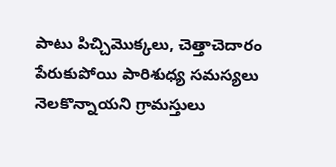పాటు పిచ్చిమొక్కలు, చెత్తాచెదారం పేరుకుపోయి పారిశుధ్య సమస్యలు నెలకొన్నాయని గ్రామస్తులు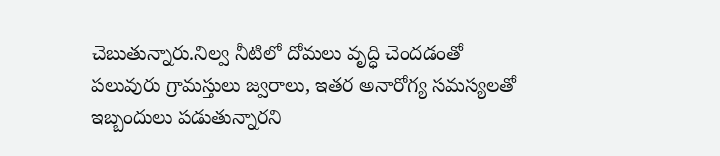చెబుతున్నారు.నిల్వ నీటిలో దోమలు వృద్ధి చెందడంతో పలువురు గ్రామస్తులు జ్వరాలు, ఇతర అనారోగ్య సమస్యలతో ఇబ్బందులు పడుతున్నారని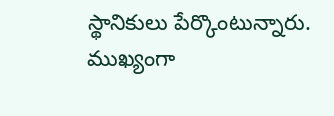స్థానికులు పేర్కొంటున్నారు. ముఖ్యంగా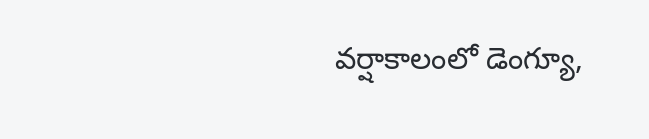వర్షాకాలంలో డెంగ్యూ,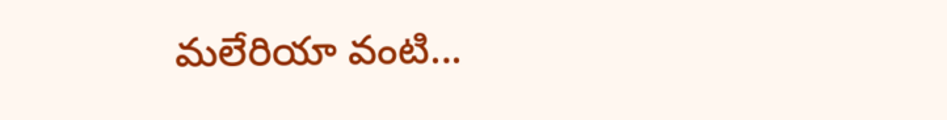మలేరియా వంటి...